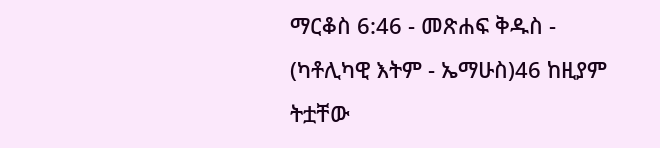ማርቆስ 6:46 - መጽሐፍ ቅዱስ - (ካቶሊካዊ እትም - ኤማሁስ)46 ከዚያም ትቷቸው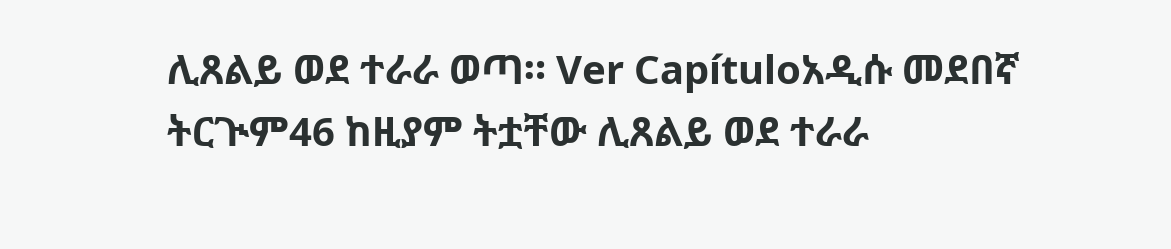ሊጸልይ ወደ ተራራ ወጣ። Ver Capítuloአዲሱ መደበኛ ትርጒም46 ከዚያም ትቷቸው ሊጸልይ ወደ ተራራ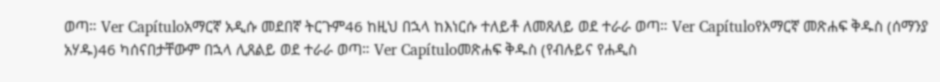ወጣ። Ver Capítuloአማርኛ አዲሱ መደበኛ ትርጉም46 ከዚህ በኋላ ከእነርሱ ተለይቶ ለመጸለይ ወደ ተራራ ወጣ። Ver Capítuloየአማርኛ መጽሐፍ ቅዱስ (ሰማንያ አሃዱ)46 ካሰናበታቸውም በኋላ ሊጸልይ ወደ ተራራ ወጣ። Ver Capítuloመጽሐፍ ቅዱስ (የብሉይና የሐዲስ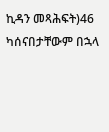ኪዳን መጻሕፍት)46 ካሰናበታቸውም በኋላ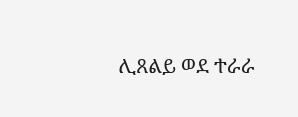ሊጸልይ ወደ ተራራ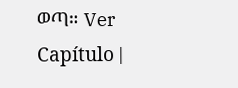ወጣ። Ver Capítulo |